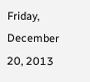Friday, December 20, 2013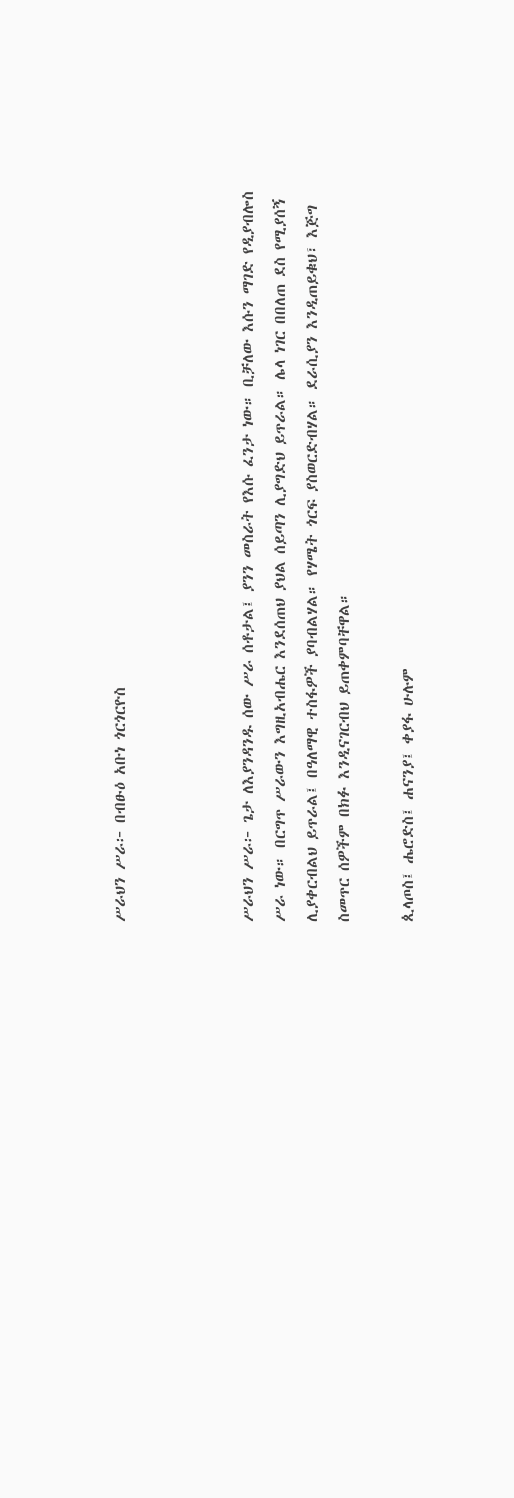ሥራህን ሥራ፦ በብፁዕ አቡነ ጎርጎርዮስ



ሥራህን ሥራ፦ ጌታ ለእያንዳንዱ ሰው ሥራ ሰቶታል፤ ያንን መስራት የእሱ ፈንታ ነው። ቢቻለው እሱን ማገድ የዲያብሎስ ሥራ ነው። በርግጥ ሥራውን እግዚአብሔር እንደሰጠህ ያህል ሰይጣን ሊያግድህ ይጥራል። ሌላ ነገር በበለጠ ደስ የሚያሰኝ ሊያቀርብልህ ይጥራል፤ በዓለማዊ ተስፋዎች ያባብልሃል። የሃሜት ጎርፍ ያስወርድብሃል። ደራሲያን እንዲጠይቁህ፣ እጅግ ስመጥር ሰዎችም በክፉ እንዲናገርብህ ይጠቀምባቸዋል።

ጲላጦስ፤ ሔሮድስ፤ ሐናንያ፤ ቀያፋ ሁሉም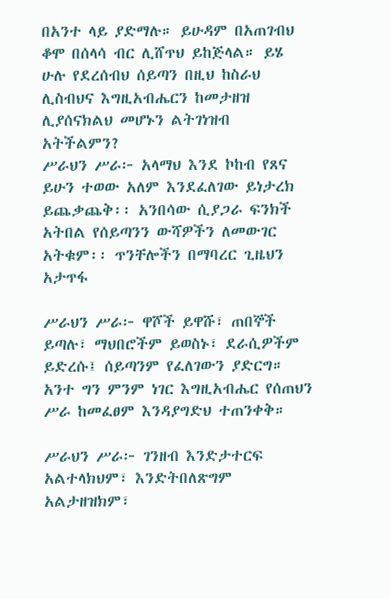በአንተ ላይ ያድማሉ። ይሁዳም በአጠገብህ ቆሞ በሰላሳ ብር ሊሸጥህ ይከጅላል። ይሄ ሁሉ የደረሰብህ ሰይጣን በዚህ ከስራህ ሊስብህና እግዚአብሔርን ከመታዘዝ ሊያሰናክልህ መሆኑን ልትገነዝብ አትችልምን?
ሥራህን ሥራ፦ አላማህ እንደ ኮከብ የጸና ይሁን ተወው አለም እንደፈለገው ይነታረክ ይጨቃጨቅ፡፡ አንበሳው ሲያጋራ ፍንክች አትበል የሰይጣንን ውሻዎችን ለመውገር አትቁም፡፡ ጥንቸሎችን በማባረር ጊዜህን አታጥፋ

ሥራህን ሥራ፦ ዋሾች ይዋሹ፣ ጠበኞች ይጣሉ፣ ማህበሮችም ይወስኑ፣ ደራሲዎችም ይድረሱ፤ ሰይጣንም የፈለገውን ያድርግ። አንተ ግን ምንም ነገር እግዚአብሔር የሰጠህን ሥራ ከመፈፀም እንዳያግድህ ተጠንቀቅ።

ሥራህን ሥራ፦ ገንዘብ እንድታተርፍ አልተላክህም፣ እንድትበለጽግም አልታዘዝክም፣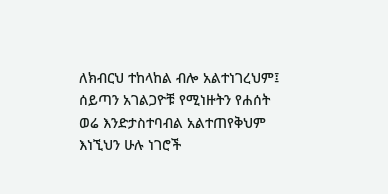ለክብርህ ተከላከል ብሎ አልተነገረህም፤ ሰይጣን አገልጋዮቹ የሚነዙትን የሐሰት ወሬ እንድታስተባብል አልተጠየቅህም እነኚህን ሁሉ ነገሮች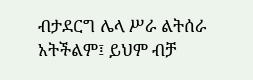ብታደርግ ሌላ ሥራ ልትሰራ አትችልም፤ ይህም ብቻ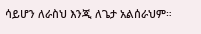ሳይሆን ለራስህ እንጂ ለጌታ አልሰራህም።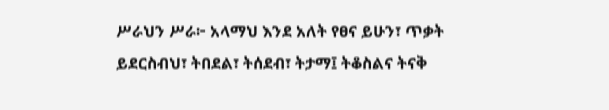ሥራህን ሥራ፦ አላማህ እንደ አለት የፀና ይሁን፣ ጥቃት ይደርስብህ፣ ትበደል፣ ትሰደብ፣ ትታማ፤ ትቆስልና ትናቅ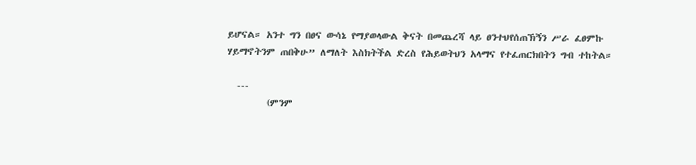ይሆናል። አንተ ግን በፀና ውሳኔ የማያወላውል ቅናት በመጨረሻ ላይ ፀንተህየሰጠኽኝን ሥራ ፈፀምኩ ሃይማኖትንም ጠበቅሁ” ለማለት እስክትችል ድረስ የሕይወትህን አላማና የተፈጠርክበትን ግብ ተከትል።

  ---
        (ምንም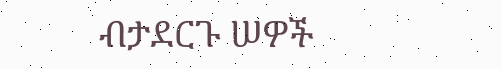ብታደርጉ ሠዎች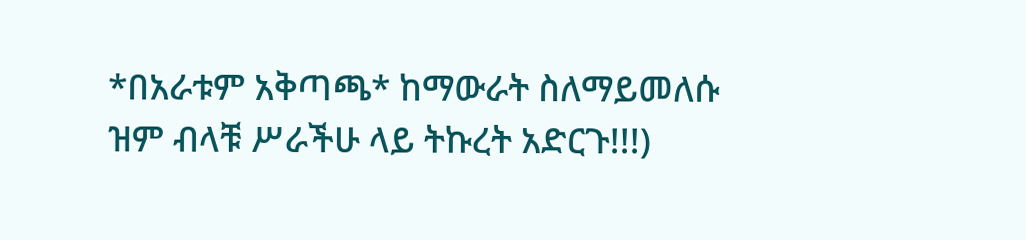*በአራቱም አቅጣጫ* ከማውራት ስለማይመለሱ ዝም ብላቹ ሥራችሁ ላይ ትኩረት አድርጉ!!!)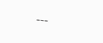---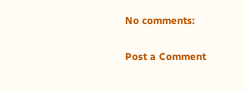No comments:

Post a Comment